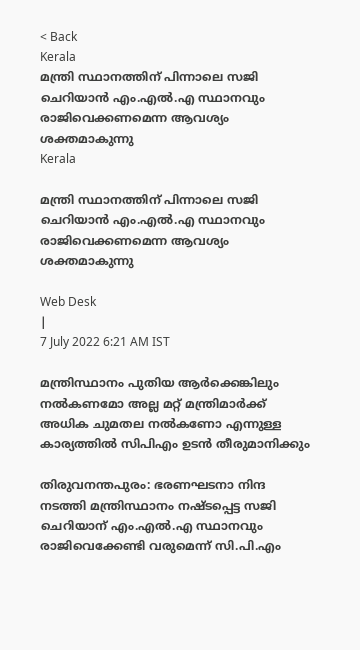< Back
Kerala
മന്ത്രി സ്ഥാനത്തിന് പിന്നാലെ സജി ചെറിയാൻ എം.എൽ.എ സ്ഥാനവും രാജിവെക്കണമെന്ന ആവശ്യം ശക്തമാകുന്നു
Kerala

മന്ത്രി സ്ഥാനത്തിന് പിന്നാലെ സജി ചെറിയാൻ എം.എൽ.എ സ്ഥാനവും രാജിവെക്കണമെന്ന ആവശ്യം ശക്തമാകുന്നു

Web Desk
|
7 July 2022 6:21 AM IST

മന്ത്രിസ്ഥാനം പുതിയ ആർക്കെങ്കിലും നൽകണമോ അല്ല മറ്റ് മന്ത്രിമാർക്ക് അധിക ചുമതല നൽകണോ എന്നുള്ള കാര്യത്തിൽ സിപിഎം ഉടൻ തീരുമാനിക്കും

തിരുവനന്തപുരം: ഭരണഘടനാ നിന്ദ നടത്തി മന്ത്രിസ്ഥാനം നഷ്ടപ്പെട്ട സജി ചെറിയാന് എം.എല്‍.എ സ്ഥാനവും രാജിവെക്കേണ്ടി വരുമെന്ന് സി.പി.എം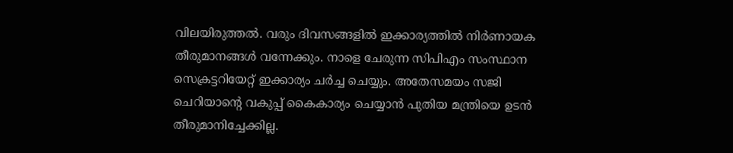വിലയിരുത്തൽ. വരും ദിവസങ്ങളിൽ ഇക്കാര്യത്തിൽ നിർണായക തീരുമാനങ്ങൾ വന്നേക്കും. നാളെ ചേരുന്ന സിപിഎം സംസ്ഥാന സെക്രട്ടറിയേറ്റ് ഇക്കാര്യം ചർച്ച ചെയ്യും. അതേസമയം സജി ചെറിയാന്റെ വകുപ്പ് കൈകാര്യം ചെയ്യാൻ പുതിയ മന്ത്രിയെ ഉടൻ തീരുമാനിച്ചേക്കില്ല.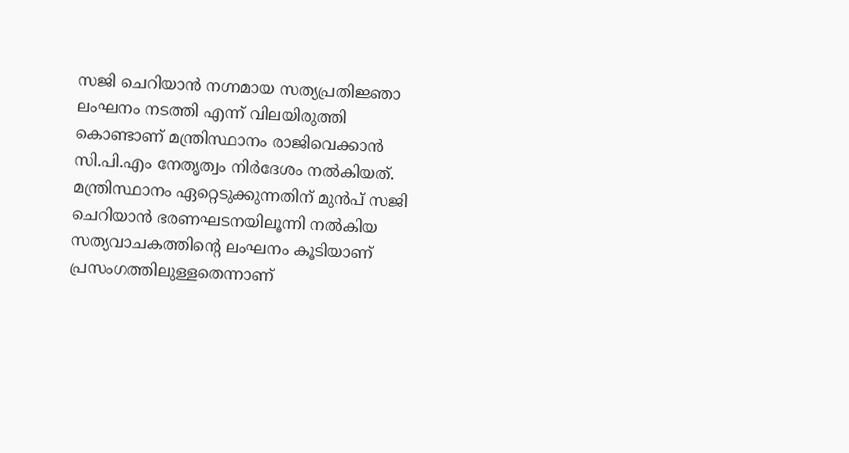സജി ചെറിയാൻ നഗ്നമായ സത്യപ്രതിജ്ഞാ ലംഘനം നടത്തി എന്ന് വിലയിരുത്തി കൊണ്ടാണ് മന്ത്രിസ്ഥാനം രാജിവെക്കാൻ സി.പി.എം നേതൃത്വം നിർദേശം നൽകിയത്. മന്ത്രിസ്ഥാനം ഏറ്റെടുക്കുന്നതിന് മുൻപ് സജി ചെറിയാൻ ഭരണഘടനയിലൂന്നി നൽകിയ സത്യവാചകത്തിൻ്റെ ലംഘനം കൂടിയാണ് പ്രസംഗത്തിലുള്ളതെന്നാണ്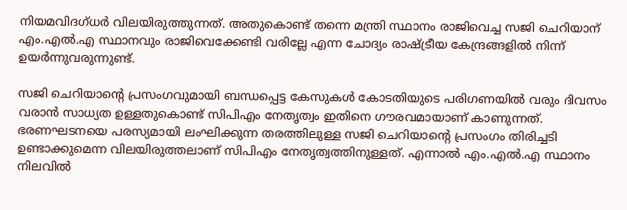നിയമവിദഗ്ധർ വിലയിരുത്തുന്നത്. അതുകൊണ്ട് തന്നെ മന്ത്രി സ്ഥാനം രാജിവെച്ച സജി ചെറിയാന് എം.എൽ.എ സ്ഥാനവും രാജിവെക്കേണ്ടി വരില്ലേ എന്ന ചോദ്യം രാഷ്ട്രീയ കേന്ദ്രങ്ങളിൽ നിന്ന് ഉയർന്നുവരുന്നുണ്ട്.

സജി ചെറിയാൻ്റെ പ്രസംഗവുമായി ബന്ധപ്പെട്ട കേസുകൾ കോടതിയുടെ പരിഗണയിൽ വരും ദിവസം വരാൻ സാധ്യത ഉള്ളതുകൊണ്ട് സിപിഎം നേതൃത്വം ഇതിനെ ഗൗരവമായാണ് കാണുന്നത്. ഭരണഘടനയെ പരസ്യമായി ലംഘിക്കുന്ന തരത്തിലുള്ള സജി ചെറിയാൻ്റെ പ്രസംഗം തിരിച്ചടി ഉണ്ടാക്കുമെന്ന വിലയിരുത്തലാണ് സിപിഎം നേതൃത്വത്തിനുള്ളത്. എന്നാൽ എം.എൽ.എ സ്ഥാനം നിലവിൽ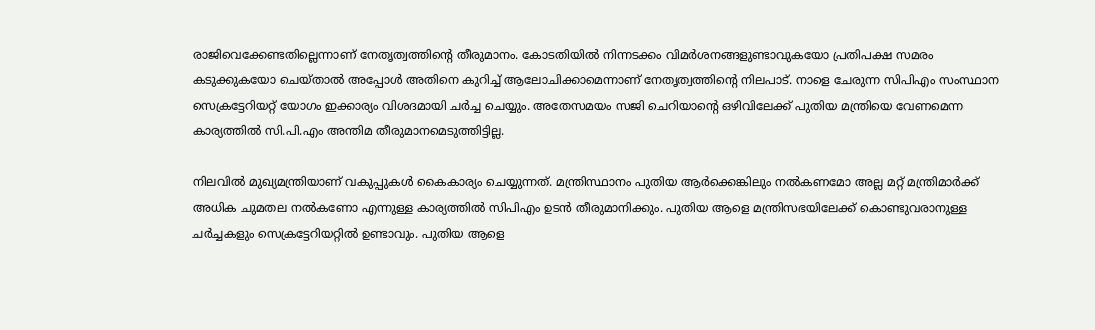രാജിവെക്കേണ്ടതില്ലെന്നാണ് നേതൃത്വത്തിൻ്റെ തീരുമാനം. കോടതിയിൽ നിന്നടക്കം വിമർശനങ്ങളുണ്ടാവുകയോ പ്രതിപക്ഷ സമരം കടുക്കുകയോ ചെയ്താൽ അപ്പോൾ അതിനെ കുറിച്ച് ആലോചിക്കാമെന്നാണ് നേതൃത്വത്തിൻ്റെ നിലപാട്. നാളെ ചേരുന്ന സിപിഎം സംസ്ഥാന സെക്രട്ടേറിയറ്റ് യോഗം ഇക്കാര്യം വിശദമായി ചർച്ച ചെയ്യും. അതേസമയം സജി ചെറിയാൻ്റെ ഒഴിവിലേക്ക് പുതിയ മന്ത്രിയെ വേണമെന്ന കാര്യത്തിൽ സി.പി.എം അന്തിമ തീരുമാനമെടുത്തിട്ടില്ല.

നിലവിൽ മുഖ്യമന്ത്രിയാണ് വകുപ്പുകൾ കൈകാര്യം ചെയ്യുന്നത്. മന്ത്രിസ്ഥാനം പുതിയ ആർക്കെങ്കിലും നൽകണമോ അല്ല മറ്റ് മന്ത്രിമാർക്ക് അധിക ചുമതല നൽകണോ എന്നുള്ള കാര്യത്തിൽ സിപിഎം ഉടൻ തീരുമാനിക്കും. പുതിയ ആളെ മന്ത്രിസഭയിലേക്ക് കൊണ്ടുവരാനുള്ള ചർച്ചകളും സെക്രട്ടേറിയറ്റിൽ ഉണ്ടാവും. പുതിയ ആളെ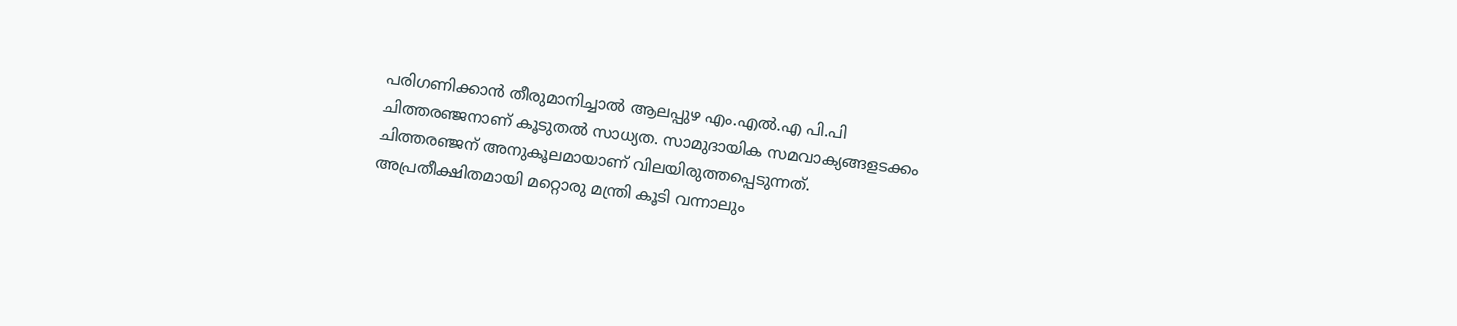പരിഗണിക്കാൻ തീരുമാനിച്ചാൽ ആലപ്പുഴ എം.എൽ.എ പി.പി ചിത്തരഞ്ജനാണ് കൂടുതൽ സാധ്യത. സാമുദായിക സമവാക്യങ്ങളടക്കം ചിത്തരഞ്ജന് അനുകൂലമായാണ് വിലയിരുത്തപ്പെടുന്നത്. അപ്രതീക്ഷിതമായി മറ്റൊരു മന്ത്രി കൂടി വന്നാലും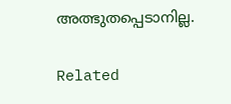അത്ഭുതപ്പെടാനില്ല.

Related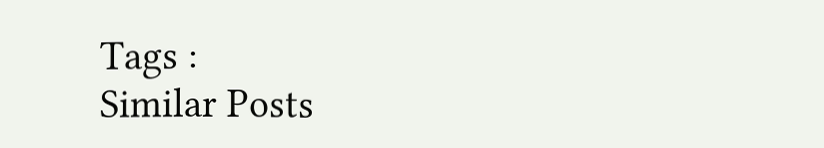Tags :
Similar Posts